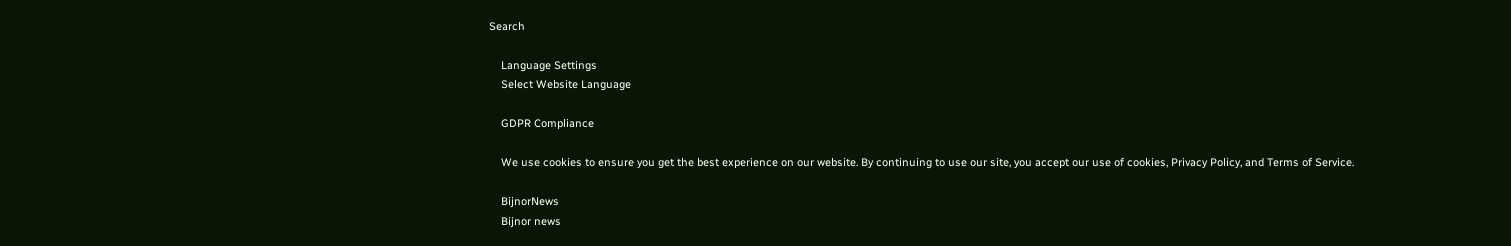Search

    Language Settings
    Select Website Language

    GDPR Compliance

    We use cookies to ensure you get the best experience on our website. By continuing to use our site, you accept our use of cookies, Privacy Policy, and Terms of Service.

    BijnorNews
    Bijnor news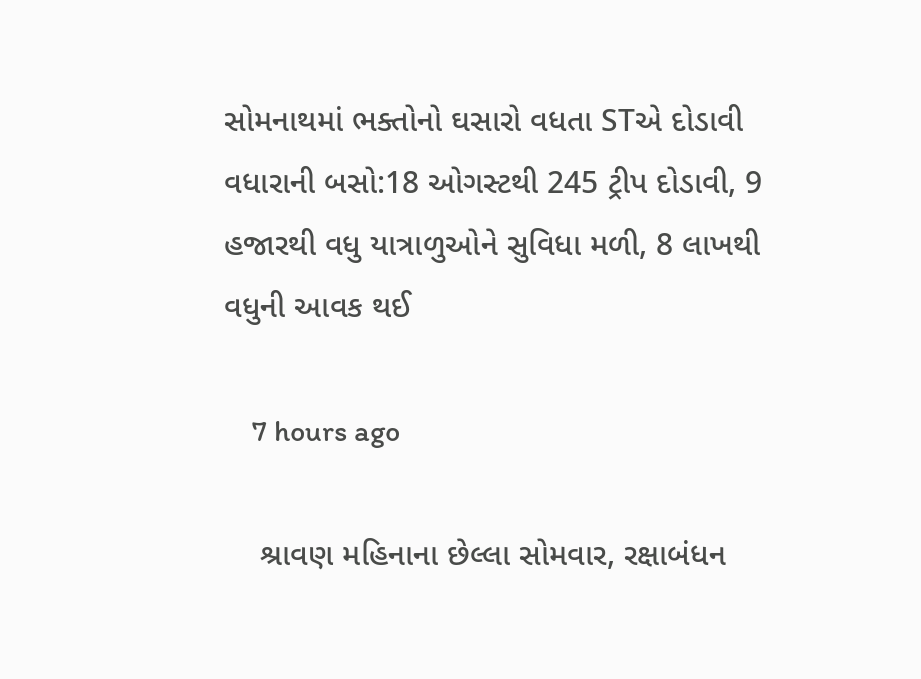સોમનાથમાં ભક્તોનો ઘસારો વધતા STએ દોડાવી વધારાની બસો:18 ઓગસ્ટથી 245 ટ્રીપ દોડાવી, 9 હજારથી વધુ યાત્રાળુઓને સુવિધા મળી, 8 લાખથી વધુની આવક થઈ

    7 hours ago

    શ્રાવણ મહિનાના છેલ્લા સોમવાર, રક્ષાબંધન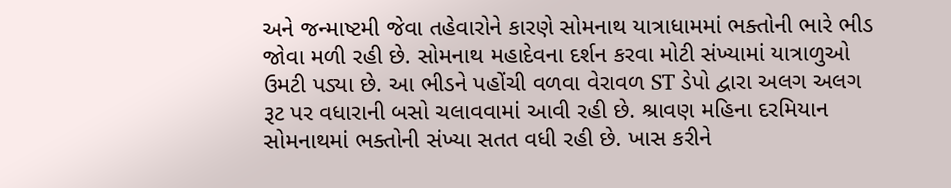અને જન્માષ્ટમી જેવા તહેવારોને કારણે સોમનાથ યાત્રાધામમાં ભક્તોની ભારે ભીડ જોવા મળી રહી છે. સોમનાથ મહાદેવના દર્શન કરવા મોટી સંખ્યામાં યાત્રાળુઓ ઉમટી પડ્યા છે. આ ભીડને પહોંચી વળવા વેરાવળ ST ડેપો દ્વારા અલગ અલગ રૂટ પર વધારાની બસો ચલાવવામાં આવી રહી છે. શ્રાવણ મહિના દરમિયાન સોમનાથમાં ભક્તોની સંખ્યા સતત વધી રહી છે. ખાસ કરીને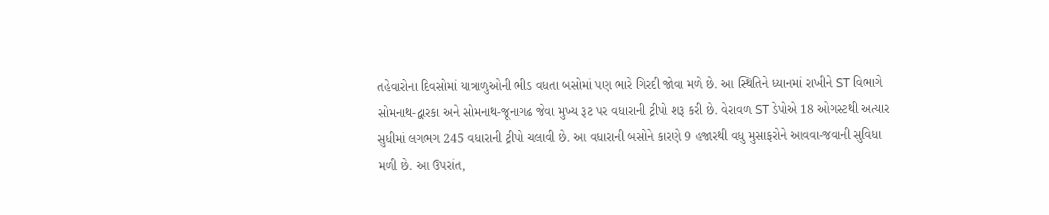તહેવારોના દિવસોમાં યાત્રાળુઓની ભીડ વધતા બસોમાં પણ ભારે ગિરદી જોવા મળે છે. આ સ્થિતિને ધ્યાનમાં રાખીને ST વિભાગે સોમનાથ-દ્વારકા અને સોમનાથ-જૂનાગઢ જેવા મુખ્ય રૂટ પર વધારાની ટ્રીપો શરૂ કરી છે. વેરાવળ ST ડેપોએ 18 ઓગસ્ટથી અત્યાર સુધીમાં લગભગ 245 વધારાની ટ્રીપો ચલાવી છે. આ વધારાની બસોને કારણે 9 હજારથી વધુ મુસાફરોને આવવા-જવાની સુવિધા મળી છે. આ ઉપરાંત,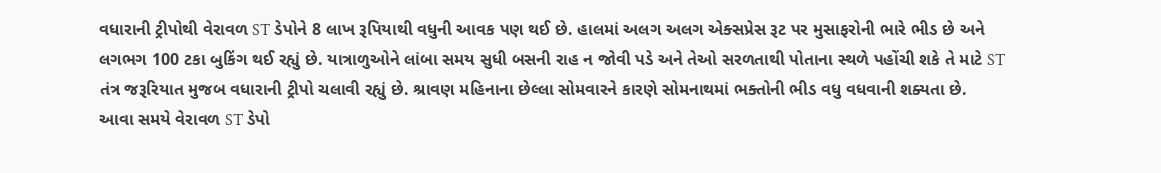વધારાની ટ્રીપોથી વેરાવળ ST ડેપોને 8 લાખ રૂપિયાથી વધુની આવક પણ થઈ છે. હાલમાં અલગ અલગ એક્સપ્રેસ રૂટ પર મુસાફરોની ભારે ભીડ છે અને લગભગ 100 ટકા બુકિંગ થઈ રહ્યું છે. યાત્રાળુઓને લાંબા સમય સુધી બસની રાહ ન જોવી પડે અને તેઓ સરળતાથી પોતાના સ્થળે પહોંચી શકે તે માટે ST તંત્ર જરૂરિયાત મુજબ વધારાની ટ્રીપો ચલાવી રહ્યું છે. શ્રાવણ મહિનાના છેલ્લા સોમવારને કારણે સોમનાથમાં ભક્તોની ભીડ વધુ વધવાની શક્યતા છે. આવા સમયે વેરાવળ ST ડેપો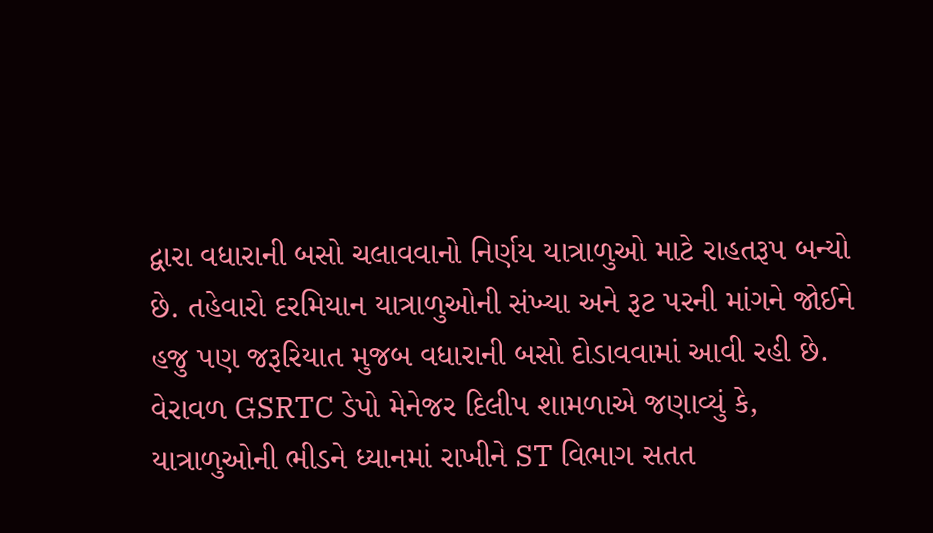દ્વારા વધારાની બસો ચલાવવાનો નિર્ણય યાત્રાળુઓ માટે રાહતરૂપ બન્યો છે. તહેવારો દરમિયાન યાત્રાળુઓની સંખ્યા અને રૂટ પરની માંગને જોઈને હજુ પણ જરૂરિયાત મુજબ વધારાની બસો દોડાવવામાં આવી રહી છે. વેરાવળ GSRTC ડેપો મેનેજર દિલીપ શામળાએ જણાવ્યું કે, યાત્રાળુઓની ભીડને ધ્યાનમાં રાખીને ST વિભાગ સતત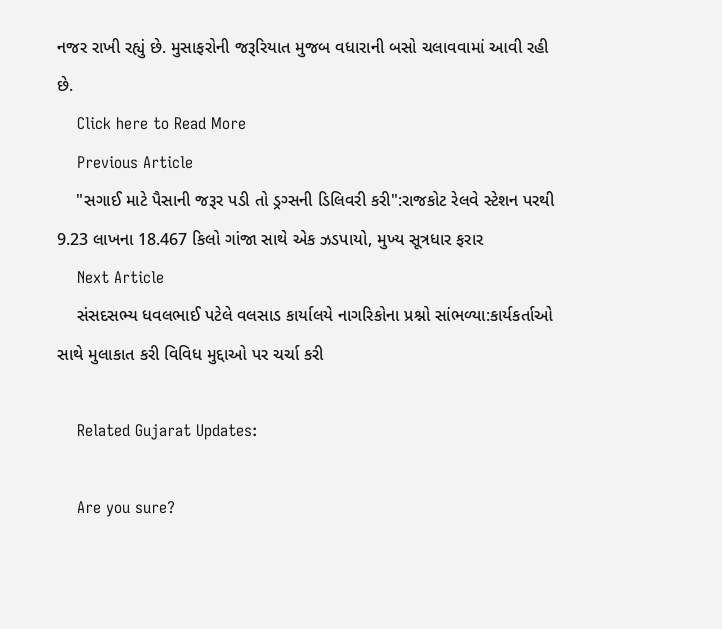નજર રાખી રહ્યું છે. મુસાફરોની જરૂરિયાત મુજબ વધારાની બસો ચલાવવામાં આવી રહી છે.
    Click here to Read More
    Previous Article
    "સગાઈ માટે પૈસાની જરૂર પડી તો ડ્રગ્સની ડિલિવરી કરી":રાજકોટ રેલવે સ્ટેશન પરથી 9.23 લાખના 18.467 કિલો ગાંજા સાથે એક ઝડપાયો, મુખ્ય સૂત્રધાર ફરાર
    Next Article
    સંસદસભ્ય ધવલભાઈ પટેલે વલસાડ કાર્યાલયે નાગરિકોના પ્રશ્નો સાંભળ્યા:કાર્યકર્તાઓ સાથે મુલાકાત કરી વિવિધ મુદ્દાઓ પર ચર્ચા કરી

    Related Gujarat Updates:

    Are you sure?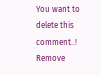You want to delete this comment..! Remove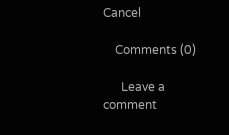Cancel

    Comments (0)

      Leave a comment